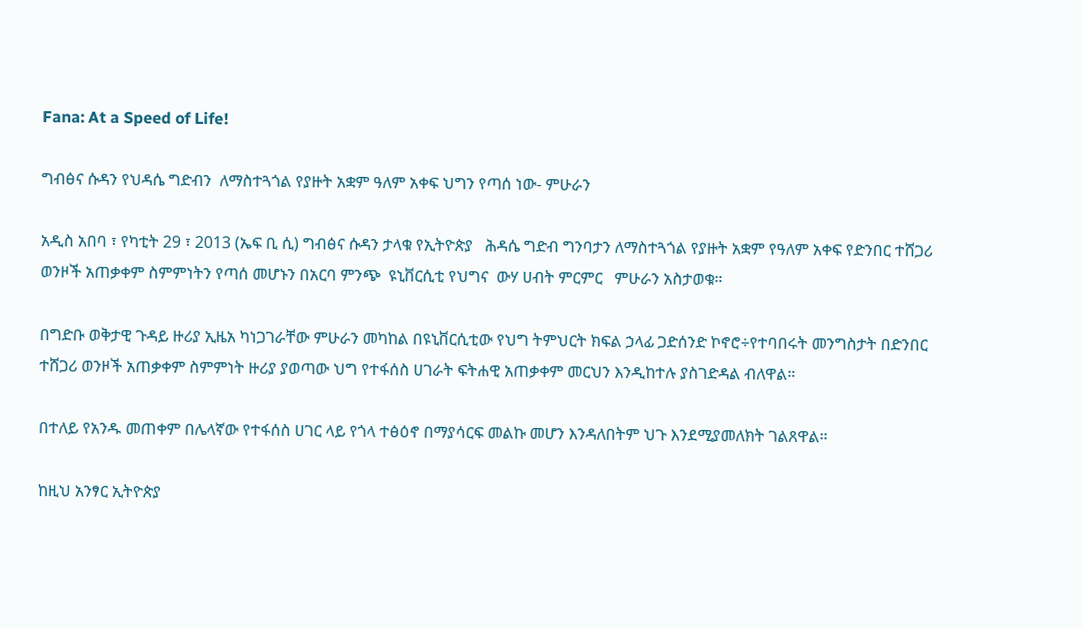Fana: At a Speed of Life!

ግብፅና ሱዳን የህዳሴ ግድብን  ለማስተጓጎል የያዙት አቋም ዓለም አቀፍ ህግን የጣሰ ነው- ምሁራን

አዲስ አበባ ፣ የካቲት 29 ፣ 2013 (ኤፍ ቢ ሲ) ግብፅና ሱዳን ታላቁ የኢትዮጵያ   ሕዳሴ ግድብ ግንባታን ለማስተጓጎል የያዙት አቋም የዓለም አቀፍ የድንበር ተሸጋሪ ወንዞች አጠቃቀም ስምምነትን የጣሰ መሆኑን በአርባ ምንጭ  ዩኒቨርሲቲ የህግና  ውሃ ሀብት ምርምር   ምሁራን አስታወቁ።

በግድቡ ወቅታዊ ጉዳይ ዙሪያ ኢዜአ ካነጋገራቸው ምሁራን መካከል በዩኒቨርሲቲው የህግ ትምህርት ክፍል ኃላፊ ጋድሰንድ ኮኖሮ÷የተባበሩት መንግስታት በድንበር ተሸጋሪ ወንዞች አጠቃቀም ስምምነት ዙሪያ ያወጣው ህግ የተፋሰስ ሀገራት ፍትሐዊ አጠቃቀም መርህን እንዲከተሉ ያስገድዳል ብለዋል።

በተለይ የአንዱ መጠቀም በሌላኛው የተፋሰስ ሀገር ላይ የጎላ ተፅዕኖ በማያሳርፍ መልኩ መሆን እንዳለበትም ህጉ እንደሚያመለክት ገልጸዋል።

ከዚህ አንፃር ኢትዮጵያ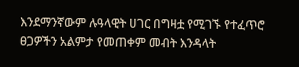እንደማንኛውም ሉዓላዊት ሀገር በግዛቷ የሚገኙ የተፈጥሮ ፀጋዎችን አልምታ የመጠቀም መብት እንዳላት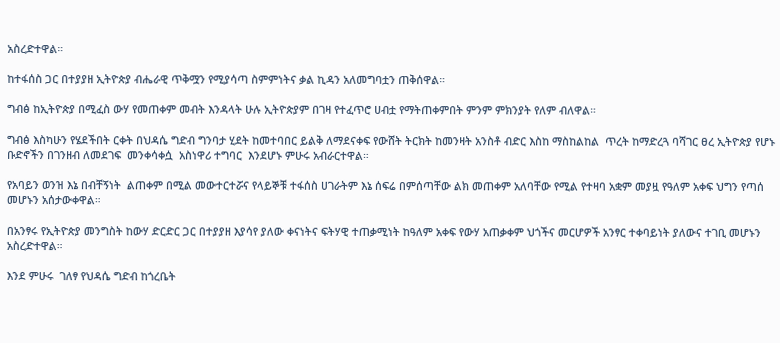አስረድተዋል።

ከተፋሰስ ጋር በተያያዘ ኢትዮጵያ ብሔራዊ ጥቅሟን የሚያሳጣ ስምምነትና ቃል ኪዳን አለመግባቷን ጠቅሰዋል።

ግብፅ ከኢትዮጵያ በሚፈስ ውሃ የመጠቀም መብት እንዳላት ሁሉ ኢትዮጵያም በገዛ የተፈጥሮ ሀብቷ የማትጠቀምበት ምንም ምክንያት የለም ብለዋል።

ግብፅ እስካሁን የሄደችበት ርቀት በህዳሴ ግድብ ግንባታ ሂደት ከመተባበር ይልቅ ለማደናቀፍ የውሸት ትርክት ከመንዛት አንስቶ ብድር እስከ ማስከልከል  ጥረት ከማድረጓ ባሻገር ፀረ ኢትዮጵያ የሆኑ ቡድኖችን በገንዘብ ለመደገፍ  መንቀሳቀሷ  አስነዋሪ ተግባር  እንደሆኑ ምሁሩ አብራርተዋል።

የአባይን ወንዝ እኔ በብቸኝነት  ልጠቀም በሚል መውተርተሯና የላይኞቹ ተፋሰስ ሀገራትም እኔ ሰፍሬ በምሰጣቸው ልክ መጠቀም አለባቸው የሚል የተዛባ አቋም መያዟ የዓለም አቀፍ ህግን የጣሰ  መሆኑን አሰታውቀዋል።

በአንፃሩ የኢትዮጵያ መንግስት ከውሃ ድርድር ጋር በተያያዘ እያሳየ ያለው ቀናነትና ፍትሃዊ ተጠቃሚነት ከዓለም አቀፍ የውሃ አጠቃቀም ህጎችና መርሆዎች አንፃር ተቀባይነት ያለውና ተገቢ መሆኑን አስረድተዋል።

እንደ ምሁሩ  ገለፃ የህዳሴ ግድብ ከጎረቤት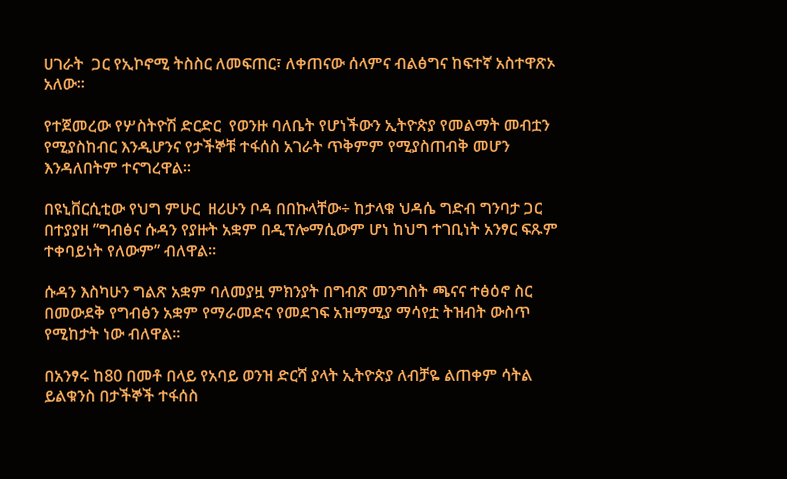ሀገራት  ጋር የኢኮኖሚ ትስስር ለመፍጠር፣ ለቀጠናው ሰላምና ብልፅግና ከፍተኛ አስተዋጽኦ አለው።

የተጀመረው የሦስትዮሽ ድርድር  የወንዙ ባለቤት የሆነችውን ኢትዮጵያ የመልማት መብቷን የሚያስከብር እንዲሆንና የታችኞቹ ተፋሰስ አገራት ጥቅምም የሚያስጠብቅ መሆን እንዳለበትም ተናግረዋል።

በዩኒቨርሲቲው የህግ ምሁር  ዘሪሁን ቦዳ በበኩላቸው÷ ከታላቁ ህዳሴ ግድብ ግንባታ ጋር በተያያዘ ”ግብፅና ሱዳን የያዙት አቋም በዲፕሎማሲውም ሆነ ከህግ ተገቢነት አንፃር ፍጹም ተቀባይነት የለውም” ብለዋል።

ሱዳን እስካሁን ግልጽ አቋም ባለመያዟ ምክንያት በግብጽ መንግስት ጫናና ተፅዕኖ ስር በመውደቅ የግብፅን አቋም የማራመድና የመደገፍ አዝማሚያ ማሳየቷ ትዝብት ውስጥ የሚከታት ነው ብለዋል።

በአንፃሩ ከ80 በመቶ በላይ የአባይ ወንዝ ድርሻ ያላት ኢትዮጵያ ለብቻዬ ልጠቀም ሳትል ይልቁንስ በታችኞች ተፋሰስ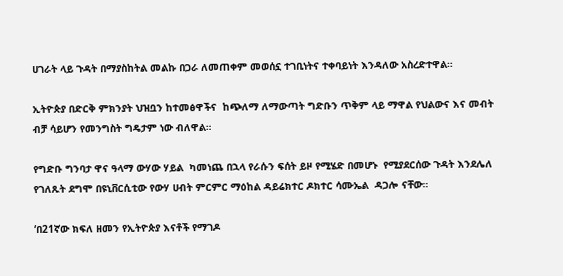ሀገራት ላይ ጉዳት በማያስከትል መልኩ በጋራ ለመጠቀም መወሰኗ ተገቢነትና ተቀባይነት እንዳለው አስረድተዋል።

ኢትዮጵያ በድርቅ ምክንያት ህዝቧን ከተመፅዋችና  ከጭለማ ለማውጣት ግድቡን ጥቅም ላይ ማዋል የህልውና እና መብት ብቻ ሳይሆን የመንግስት ግዴታም ነው ብለዋል።

የግድቡ ግንባታ ዋና ዓላማ ውሃው ሃይል  ካመነጨ በኋላ የራሱን ፍሰት ይዞ የሚሄድ በመሆኑ  የሚያደርሰው ጉዳት እንደሌለ የገለጹት ደግሞ በዩኒቨርሲቲው የውሃ ሀብት ምርምር ማዕከል ዳይሬክተር ዶክተር ሳሙኤል  ዳጋሎ ናቸው።

‘በ21ኛው ክፍለ ዘመን የኢትዮጵያ እናቶች የማገዶ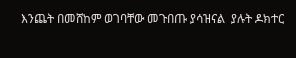እንጨት በመሸከም ወገባቸው መጉበጡ ያሳዝናል  ያሉት ዶክተር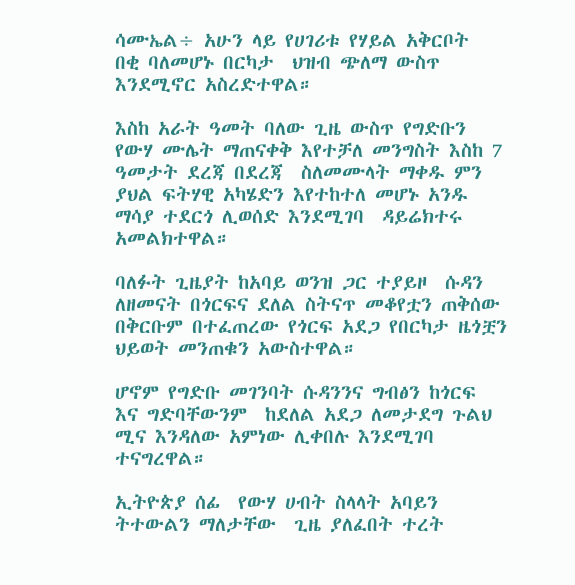ሳሙኤል÷ አሁን ላይ የሀገሪቱ የሃይል አቅርቦት  በቂ ባለመሆኑ በርካታ  ህዝብ ጭለማ ውስጥ እንደሚኖር አስረድተዋል።

እስከ አራት ዓመት ባለው ጊዜ ውስጥ የግድቡን የውሃ ሙሌት ማጠናቀቅ እየተቻለ መንግስት እስከ 7 ዓመታት ደረጃ በደረጃ  ስለመሙላት ማቀዱ ምን ያህል ፍትሃዊ አካሄድን እየተከተለ መሆኑ አንዱ ማሳያ ተደርጎ ሊወሰድ እንደሚገባ  ዳይሬክተሩ አመልክተዋል።

ባለፉት ጊዜያት ከአባይ ወንዝ ጋር ተያይዞ  ሱዳን ለዘመናት በጎርፍና ደለል ስትናጥ መቆየቷን ጠቅሰው በቅርቡም በተፈጠረው የጎርፍ አደጋ የበርካታ ዜጎቿን ህይወት መንጠቁን አውስተዋል።

ሆኖም የግድቡ መገንባት ሱዳንንና ግብፅን ከጎርፍ እና ግድባቸውንም  ከደለል አደጋ ለመታደግ ጉልህ ሚና እንዳለው አምነው ሊቀበሉ እንደሚገባ  ተናግረዋል።

ኢትዮጵያ ሰፊ  የውሃ ሀብት ስላላት አባይን ትተውልን ማለታቸው  ጊዜ ያለፈበት ተረት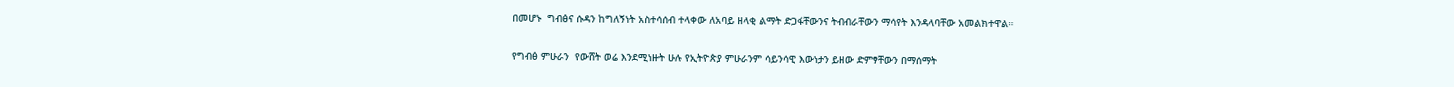በመሆኑ  ግብፅና ሱዳን ከግለኝነት አስተሳሰብ ተላቀው ለአባይ ዘላቂ ልማት ድጋፋቸውንና ትብብራቸውን ማሳየት እንዳላባቸው አመልክተዋል።

የግብፅ ምሁራን  የውሸት ወሬ እንደሚነዙት ሁሉ የኢትዮጵያ ምሁራንም ሳይንሳዊ እውነታን ይዘው ድምፃቸውን በማሰማት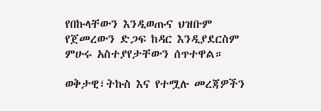የበኩላቸውን እንዲወጡና ህዝቡም የጀመረውን ድጋፍ ከዳር እንዲያደርስም ምሁሩ አስተያየታቸውን ሰጥተዋል።

ወቅታዊ፣ትኩስ እና የተሟሉ መረጃዎችን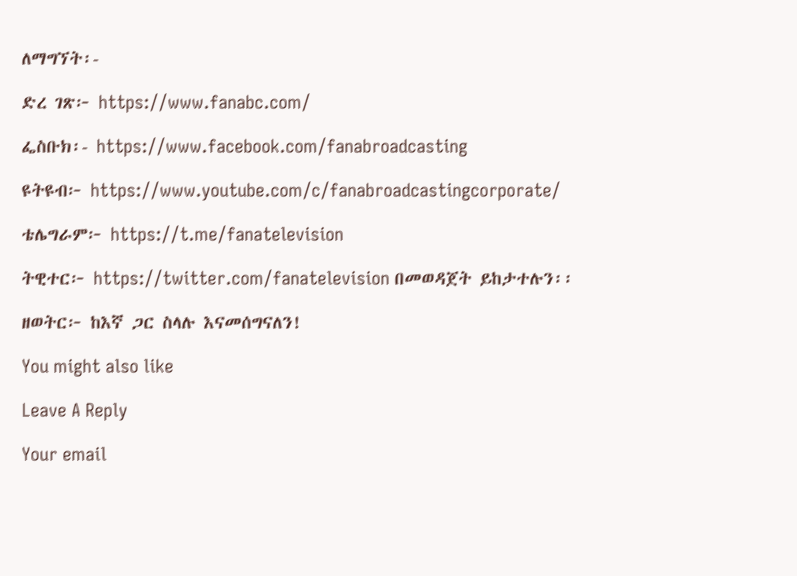ለማግኘት፡-

ድረ ገጽ፦ https://www.fanabc.com/

ፌስቡክ፡- https://www.facebook.com/fanabroadcasting

ዩትዩብ፦ https://www.youtube.com/c/fanabroadcastingcorporate/

ቴሌግራም፦ https://t.me/fanatelevision

ትዊተር፦ https://twitter.com/fanatelevision በመወዳጀት ይከታተሉን፡፡

ዘወትር፦ ከእኛ ጋር ስላሉ እናመሰግናለን!

You might also like

Leave A Reply

Your email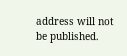address will not be published.